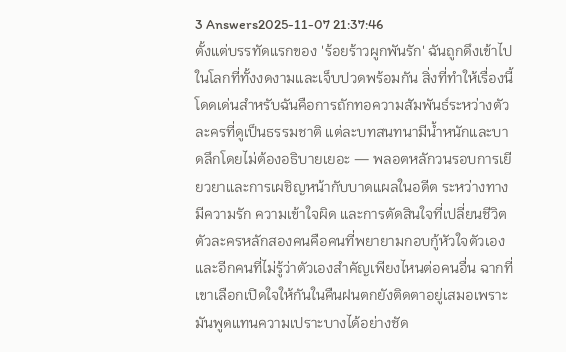3 Answers2025-11-07 21:37:46
ตั้งแต่บรรทัดแรกของ 'ร้อยร้าวผูกพันรัก' ฉันถูกดึงเข้าไปในโลกที่ทั้งงดงามและเจ็บปวดพร้อมกัน สิ่งที่ทำให้เรื่องนี้โดดเด่นสำหรับฉันคือการถักทอความสัมพันธ์ระหว่างตัวละครที่ดูเป็นธรรมชาติ แต่ละบทสนทนามีน้ำหนักและบาดลึกโดยไม่ต้องอธิบายเยอะ — พลอตหลักวนรอบการเยียวยาและการเผชิญหน้ากับบาดแผลในอดีต ระหว่างทางมีความรัก ความเข้าใจผิด และการตัดสินใจที่เปลี่ยนชีวิต ตัวละครหลักสองคนคือคนที่พยายามกอบกู้หัวใจตัวเองและอีกคนที่ไม่รู้ว่าตัวเองสำคัญเพียงไหนต่อคนอื่น ฉากที่เขาเลือกเปิดใจให้กันในคืนฝนตกยังติดตาอยู่เสมอเพราะมันพูดแทนความเปราะบางได้อย่างชัด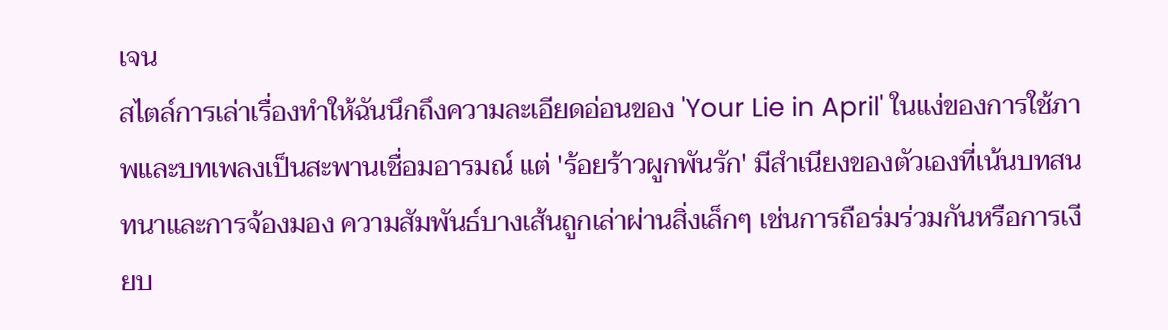เจน
สไตล์การเล่าเรื่องทำให้ฉันนึกถึงความละเอียดอ่อนของ 'Your Lie in April' ในแง่ของการใช้ภาพและบทเพลงเป็นสะพานเชื่อมอารมณ์ แต่ 'ร้อยร้าวผูกพันรัก' มีสำเนียงของตัวเองที่เน้นบทสนทนาและการจ้องมอง ความสัมพันธ์บางเส้นถูกเล่าผ่านสิ่งเล็กๆ เช่นการถือร่มร่วมกันหรือการเงียบ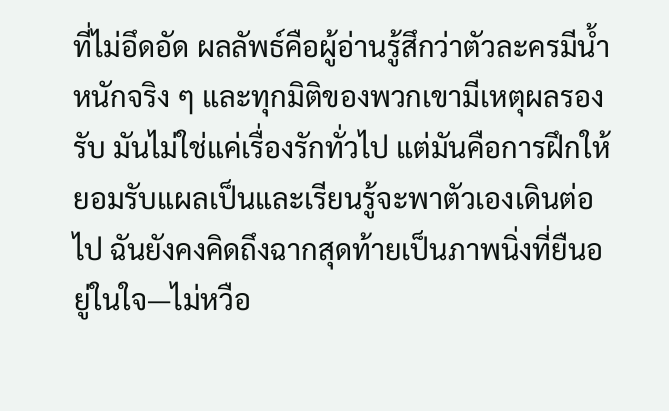ที่ไม่อึดอัด ผลลัพธ์คือผู้อ่านรู้สึกว่าตัวละครมีน้ำหนักจริง ๆ และทุกมิติของพวกเขามีเหตุผลรองรับ มันไม่ใช่แค่เรื่องรักทั่วไป แต่มันคือการฝึกให้ยอมรับแผลเป็นและเรียนรู้จะพาตัวเองเดินต่อไป ฉันยังคงคิดถึงฉากสุดท้ายเป็นภาพนิ่งที่ยืนอยู่ในใจ—ไม่หวือ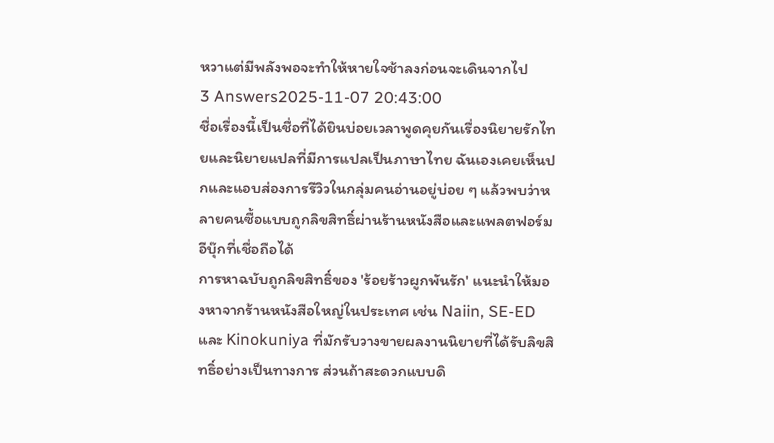หวาแต่มีพลังพอจะทำให้หายใจช้าลงก่อนจะเดินจากไป
3 Answers2025-11-07 20:43:00
ชื่อเรื่องนี้เป็นชื่อที่ได้ยินบ่อยเวลาพูดคุยกันเรื่องนิยายรักไทยและนิยายแปลที่มีการแปลเป็นภาษาไทย ฉันเองเคยเห็นปกและแอบส่องการรีวิวในกลุ่มคนอ่านอยู่บ่อย ๆ แล้วพบว่าหลายคนซื้อแบบถูกลิขสิทธิ์ผ่านร้านหนังสือและแพลตฟอร์มอีบุ๊กที่เชื่อถือได้
การหาฉบับถูกลิขสิทธิ์ของ 'ร้อยร้าวผูกพันรัก' แนะนำให้มองหาจากร้านหนังสือใหญ่ในประเทศ เช่น Naiin, SE-ED และ Kinokuniya ที่มักรับวางขายผลงานนิยายที่ได้รับลิขสิทธิ์อย่างเป็นทางการ ส่วนถ้าสะดวกแบบดิ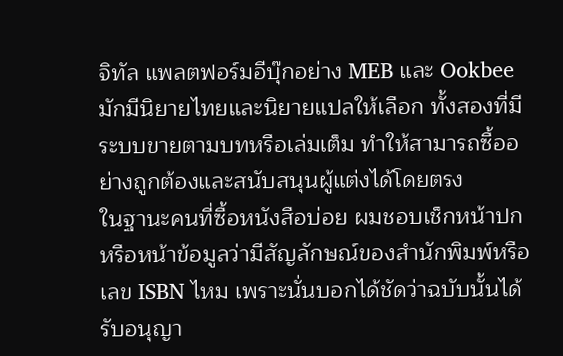จิทัล แพลตฟอร์มอีบุ๊กอย่าง MEB และ Ookbee มักมีนิยายไทยและนิยายแปลให้เลือก ทั้งสองที่มีระบบขายตามบทหรือเล่มเต็ม ทำให้สามารถซื้ออย่างถูกต้องและสนับสนุนผู้แต่งได้โดยตรง
ในฐานะคนที่ซื้อหนังสือบ่อย ผมชอบเช็กหน้าปกหรือหน้าข้อมูลว่ามีสัญลักษณ์ของสำนักพิมพ์หรือเลข ISBN ไหม เพราะนั่นบอกได้ชัดว่าฉบับนั้นได้รับอนุญา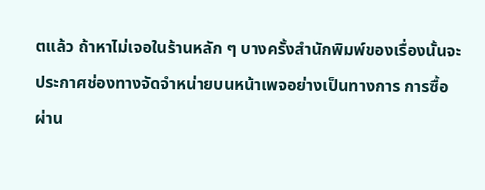ตแล้ว ถ้าหาไม่เจอในร้านหลัก ๆ บางครั้งสำนักพิมพ์ของเรื่องนั้นจะประกาศช่องทางจัดจำหน่ายบนหน้าเพจอย่างเป็นทางการ การซื้อผ่าน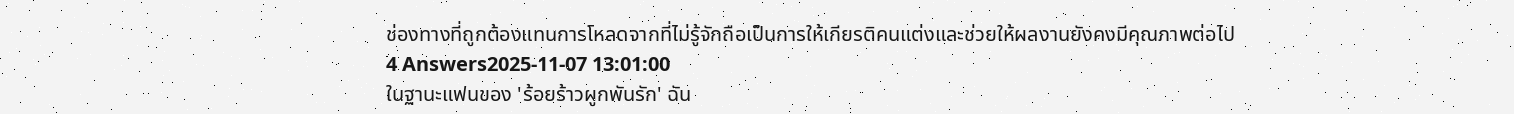ช่องทางที่ถูกต้องแทนการโหลดจากที่ไม่รู้จักถือเป็นการให้เกียรติคนแต่งและช่วยให้ผลงานยังคงมีคุณภาพต่อไป
4 Answers2025-11-07 13:01:00
ในฐานะแฟนของ 'ร้อยร้าวผูกพันรัก' ฉัน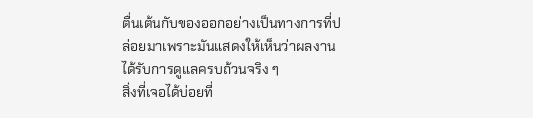ตื่นเต้นกับของออกอย่างเป็นทางการที่ปล่อยมาเพราะมันแสดงให้เห็นว่าผลงานได้รับการดูแลครบถ้วนจริง ๆ
สิ่งที่เจอได้บ่อยที่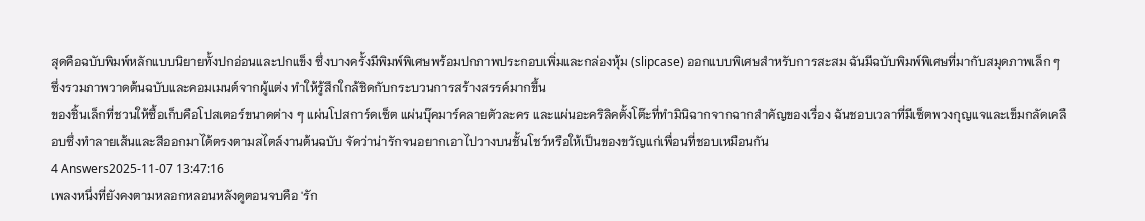สุดคือฉบับพิมพ์หลักแบบนิยายทั้งปกอ่อนและปกแข็ง ซึ่งบางครั้งมีพิมพ์พิเศษพร้อมปกภาพประกอบเพิ่มและกล่องหุ้ม (slipcase) ออกแบบพิเศษสำหรับการสะสม ฉันมีฉบับพิมพ์พิเศษที่มากับสมุดภาพเล็ก ๆ ซึ่งรวมภาพวาดต้นฉบับและคอมเมนต์จากผู้แต่ง ทำให้รู้สึกใกล้ชิดกับกระบวนการสร้างสรรค์มากขึ้น
ของชิ้นเล็กที่ชวนให้ซื้อเก็บคือโปสเตอร์ขนาดต่าง ๆ แผ่นโปสการ์ดเซ็ต แผ่นบุ๊คมาร์คลายตัวละคร และแผ่นอะคริลิคตั้งโต๊ะที่ทำมินิฉากจากฉากสำคัญของเรื่อง ฉันชอบเวลาที่มีเซ็ตพวงกุญแจและเข็มกลัดเคลือบซึ่งทำลายเส้นและสีออกมาได้ตรงตามสไตล์งานต้นฉบับ จัดว่าน่ารักจนอยากเอาไปวางบนชั้นโชว์หรือให้เป็นของขวัญแก่เพื่อนที่ชอบเหมือนกัน
4 Answers2025-11-07 13:47:16
เพลงหนึ่งที่ยังคงตามหลอกหลอนหลังดูตอนจบคือ 'รัก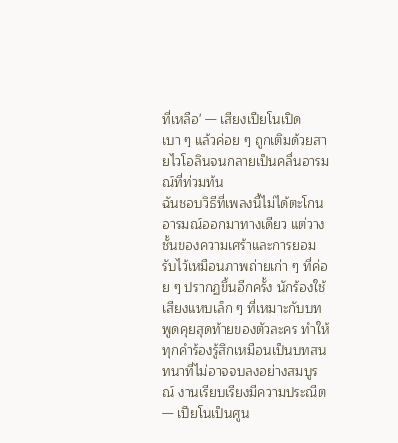ที่เหลือ' — เสียงเปียโนเปิดเบา ๆ แล้วค่อย ๆ ถูกเติมด้วยสายไวโอลินจนกลายเป็นคลื่นอารมณ์ที่ท่วมท้น
ฉันชอบวิธีที่เพลงนี้ไม่ได้ตะโกนอารมณ์ออกมาทางเดียว แต่วางชั้นของความเศร้าและการยอมรับไว้เหมือนภาพถ่ายเก่า ๆ ที่ค่อย ๆ ปรากฏขึ้นอีกครั้ง นักร้องใช้เสียงแหบเล็ก ๆ ที่เหมาะกับบทพูดคุยสุดท้ายของตัวละคร ทำให้ทุกคำร้องรู้สึกเหมือนเป็นบทสนทนาที่ไม่อาจจบลงอย่างสมบูรณ์ งานเรียบเรียงมีความประณีต — เปียโนเป็นศูน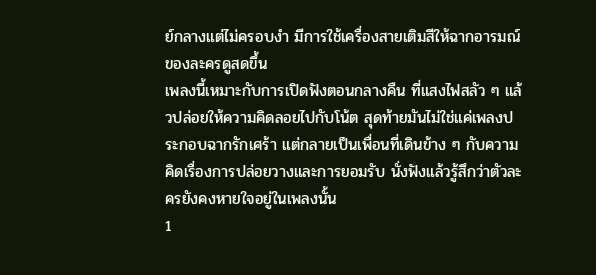ย์กลางแต่ไม่ครอบงำ มีการใช้เครื่องสายเติมสีให้ฉากอารมณ์ของละครดูสดขึ้น
เพลงนี้เหมาะกับการเปิดฟังตอนกลางคืน ที่แสงไฟสลัว ๆ แล้วปล่อยให้ความคิดลอยไปกับโน้ต สุดท้ายมันไม่ใช่แค่เพลงประกอบฉากรักเศร้า แต่กลายเป็นเพื่อนที่เดินข้าง ๆ กับความคิดเรื่องการปล่อยวางและการยอมรับ นั่งฟังแล้วรู้สึกว่าตัวละครยังคงหายใจอยู่ในเพลงนั้น
1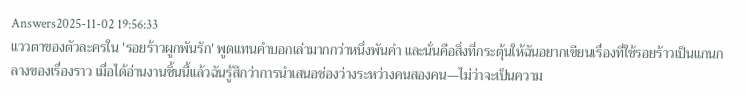Answers2025-11-02 19:56:33
แววตาของตัวละครใน 'รอยร้าวผูกพันรัก' พูดแทนคำบอกเล่ามากกว่าหนึ่งพันคำ และนั่นคือสิ่งที่กระตุ้นให้ฉันอยากเขียนเรื่องที่ใช้รอยร้าวเป็นแกนกลางของเรื่องราว เมื่อได้อ่านงานชิ้นนี้แล้วฉันรู้สึกว่าการนำเสนอช่องว่างระหว่างคนสองคน—ไม่ว่าจะเป็นความ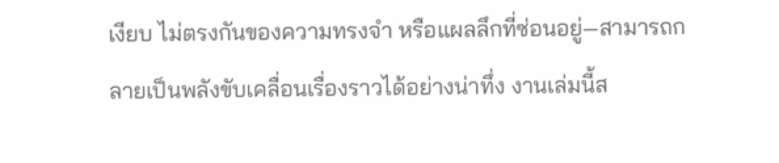เงียบ ไม่ตรงกันของความทรงจำ หรือแผลลึกที่ซ่อนอยู่—สามารถกลายเป็นพลังขับเคลื่อนเรื่องราวได้อย่างน่าทึ่ง งานเล่มนี้ส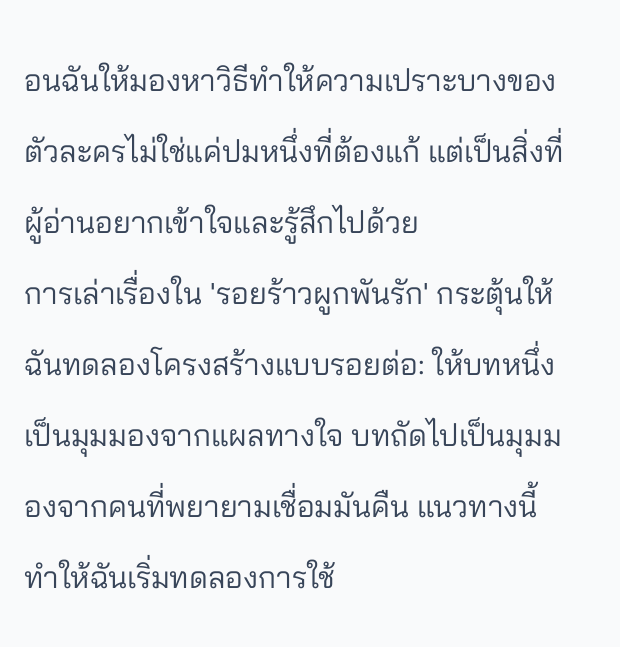อนฉันให้มองหาวิธีทำให้ความเปราะบางของตัวละครไม่ใช่แค่ปมหนึ่งที่ต้องแก้ แต่เป็นสิ่งที่ผู้อ่านอยากเข้าใจและรู้สึกไปด้วย
การเล่าเรื่องใน 'รอยร้าวผูกพันรัก' กระตุ้นให้ฉันทดลองโครงสร้างแบบรอยต่อ: ให้บทหนึ่งเป็นมุมมองจากแผลทางใจ บทถัดไปเป็นมุมมองจากคนที่พยายามเชื่อมมันคืน แนวทางนี้ทำให้ฉันเริ่มทดลองการใช้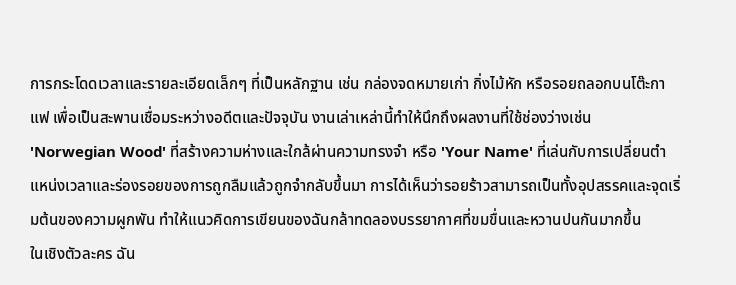การกระโดดเวลาและรายละเอียดเล็กๆ ที่เป็นหลักฐาน เช่น กล่องจดหมายเก่า กิ่งไม้หัก หรือรอยถลอกบนโต๊ะกาแฟ เพื่อเป็นสะพานเชื่อมระหว่างอดีตและปัจจุบัน งานเล่าเหล่านี้ทำให้นึกถึงผลงานที่ใช้ช่องว่างเช่น 'Norwegian Wood' ที่สร้างความห่างและใกล้ผ่านความทรงจำ หรือ 'Your Name' ที่เล่นกับการเปลี่ยนตำแหน่งเวลาและร่องรอยของการถูกลืมแล้วถูกจำกลับขึ้นมา การได้เห็นว่ารอยร้าวสามารถเป็นทั้งอุปสรรคและจุดเริ่มต้นของความผูกพัน ทำให้แนวคิดการเขียนของฉันกล้าทดลองบรรยากาศที่ขมขื่นและหวานปนกันมากขึ้น
ในเชิงตัวละคร ฉัน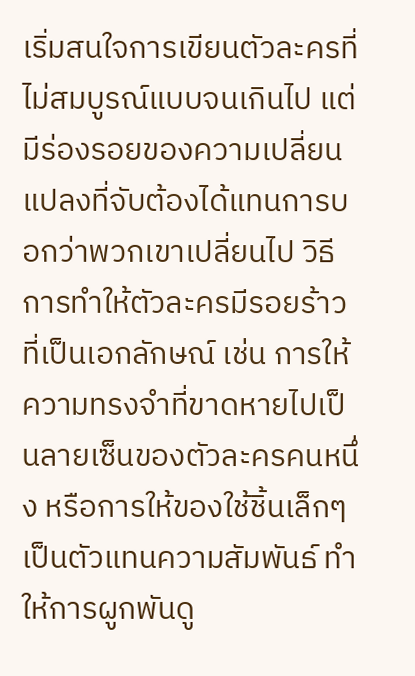เริ่มสนใจการเขียนตัวละครที่ไม่สมบูรณ์แบบจนเกินไป แต่มีร่องรอยของความเปลี่ยนแปลงที่จับต้องได้แทนการบอกว่าพวกเขาเปลี่ยนไป วิธีการทำให้ตัวละครมีรอยร้าวที่เป็นเอกลักษณ์ เช่น การให้ความทรงจำที่ขาดหายไปเป็นลายเซ็นของตัวละครคนหนึ่ง หรือการให้ของใช้ชิ้นเล็กๆ เป็นตัวแทนความสัมพันธ์ ทำให้การผูกพันดู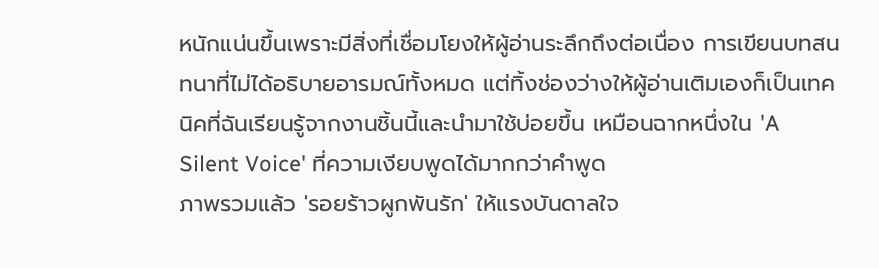หนักแน่นขึ้นเพราะมีสิ่งที่เชื่อมโยงให้ผู้อ่านระลึกถึงต่อเนื่อง การเขียนบทสนทนาที่ไม่ได้อธิบายอารมณ์ทั้งหมด แต่ทิ้งช่องว่างให้ผู้อ่านเติมเองก็เป็นเทคนิคที่ฉันเรียนรู้จากงานชิ้นนี้และนำมาใช้บ่อยขึ้น เหมือนฉากหนึ่งใน 'A Silent Voice' ที่ความเงียบพูดได้มากกว่าคำพูด
ภาพรวมแล้ว 'รอยร้าวผูกพันรัก' ให้แรงบันดาลใจ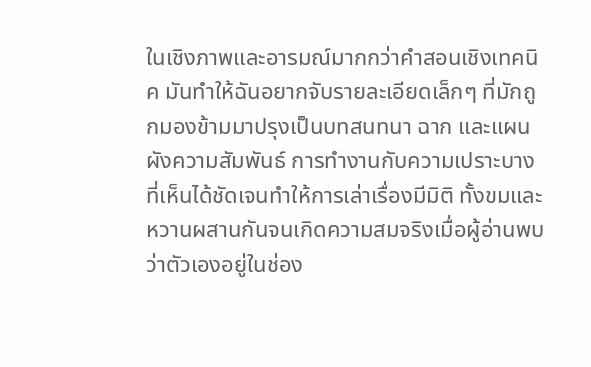ในเชิงภาพและอารมณ์มากกว่าคำสอนเชิงเทคนิค มันทำให้ฉันอยากจับรายละเอียดเล็กๆ ที่มักถูกมองข้ามมาปรุงเป็นบทสนทนา ฉาก และแผนผังความสัมพันธ์ การทำงานกับความเปราะบางที่เห็นได้ชัดเจนทำให้การเล่าเรื่องมีมิติ ทั้งขมและหวานผสานกันจนเกิดความสมจริงเมื่อผู้อ่านพบว่าตัวเองอยู่ในช่อง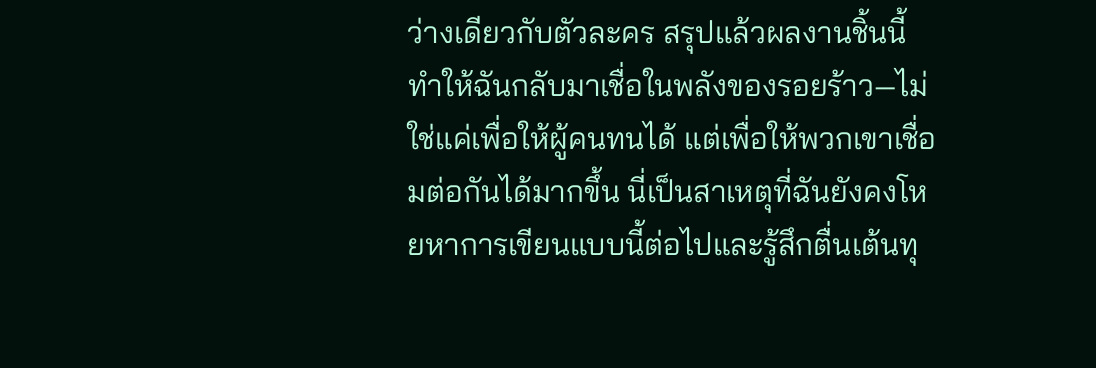ว่างเดียวกับตัวละคร สรุปแล้วผลงานชิ้นนี้ทำให้ฉันกลับมาเชื่อในพลังของรอยร้าว—ไม่ใช่แค่เพื่อให้ผู้คนทนได้ แต่เพื่อให้พวกเขาเชื่อมต่อกันได้มากขึ้น นี่เป็นสาเหตุที่ฉันยังคงโหยหาการเขียนแบบนี้ต่อไปและรู้สึกตื่นเต้นทุ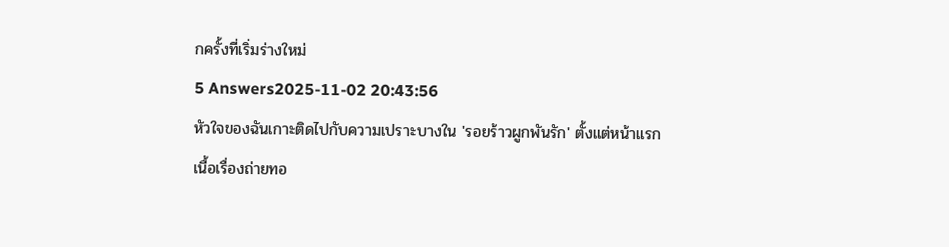กครั้งที่เริ่มร่างใหม่
5 Answers2025-11-02 20:43:56
หัวใจของฉันเกาะติดไปกับความเปราะบางใน 'รอยร้าวผูกพันรัก' ตั้งแต่หน้าแรก
เนื้อเรื่องถ่ายทอ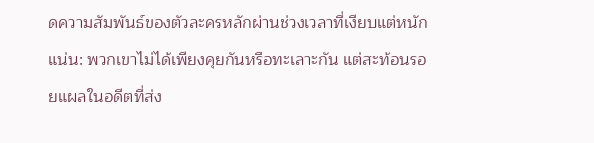ดความสัมพันธ์ของตัวละครหลักผ่านช่วงเวลาที่เงียบแต่หนักแน่น: พวกเขาไม่ได้เพียงคุยกันหรือทะเลาะกัน แต่สะท้อนรอยแผลในอดีตที่ส่ง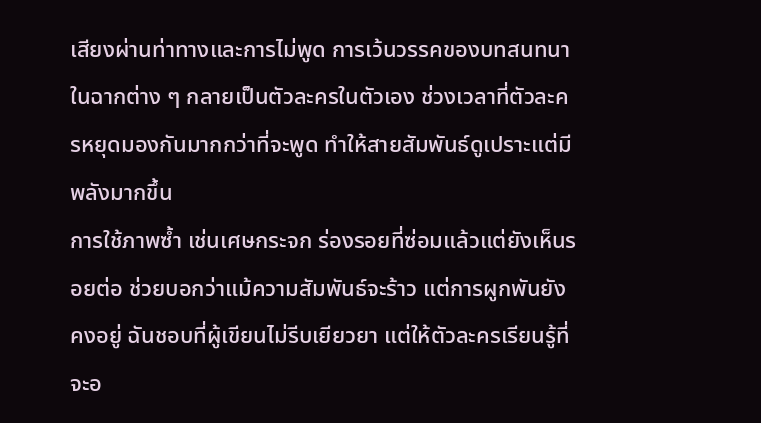เสียงผ่านท่าทางและการไม่พูด การเว้นวรรคของบทสนทนาในฉากต่าง ๆ กลายเป็นตัวละครในตัวเอง ช่วงเวลาที่ตัวละครหยุดมองกันมากกว่าที่จะพูด ทำให้สายสัมพันธ์ดูเปราะแต่มีพลังมากขึ้น
การใช้ภาพซ้ำ เช่นเศษกระจก ร่องรอยที่ซ่อมแล้วแต่ยังเห็นรอยต่อ ช่วยบอกว่าแม้ความสัมพันธ์จะร้าว แต่การผูกพันยังคงอยู่ ฉันชอบที่ผู้เขียนไม่รีบเยียวยา แต่ให้ตัวละครเรียนรู้ที่จะอ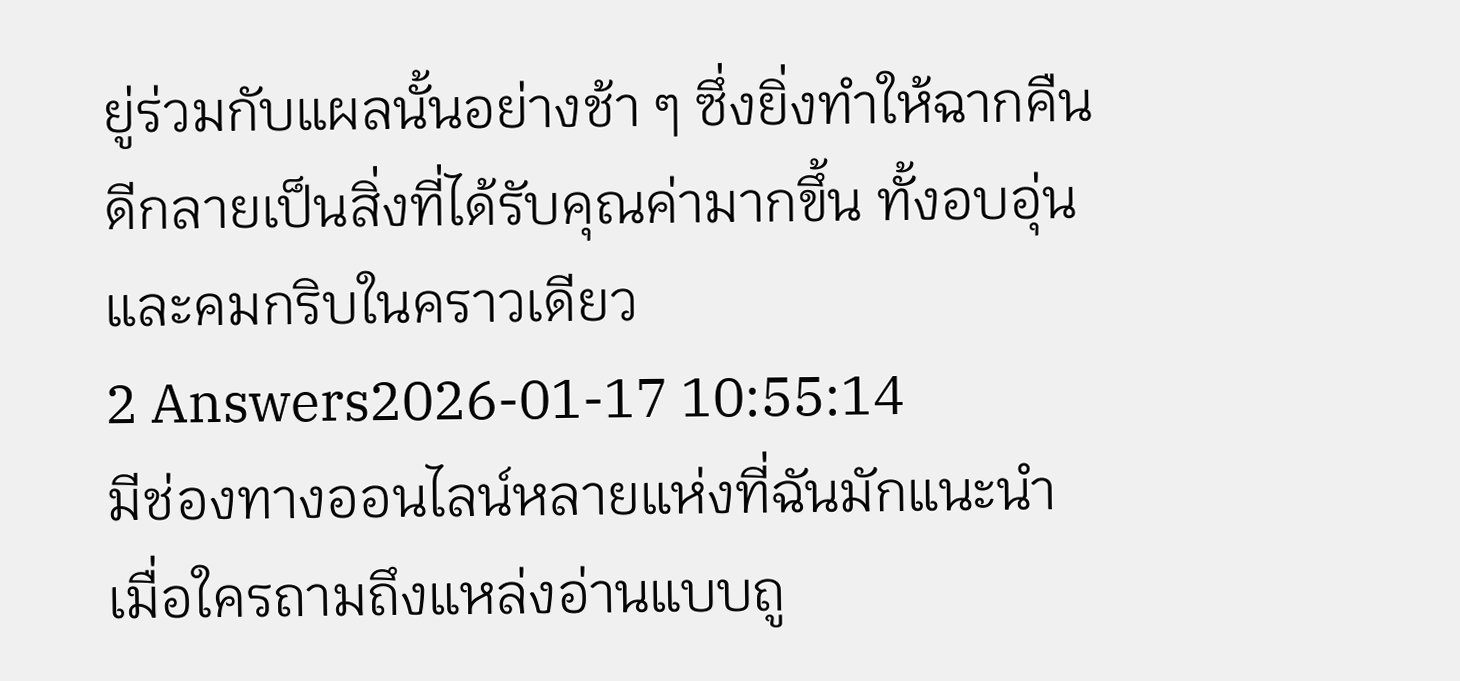ยู่ร่วมกับแผลนั้นอย่างช้า ๆ ซึ่งยิ่งทำให้ฉากคืนดีกลายเป็นสิ่งที่ได้รับคุณค่ามากขึ้น ทั้งอบอุ่นและคมกริบในคราวเดียว
2 Answers2026-01-17 10:55:14
มีช่องทางออนไลน์หลายแห่งที่ฉันมักแนะนำเมื่อใครถามถึงแหล่งอ่านแบบถู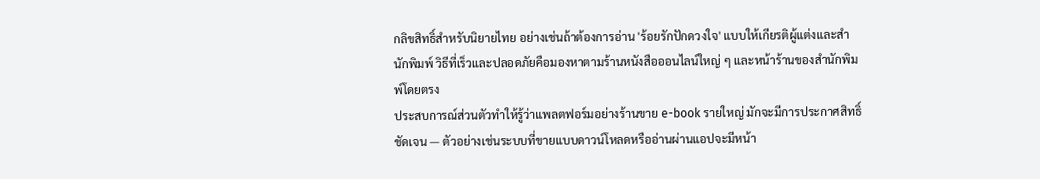กลิขสิทธิ์สำหรับนิยายไทย อย่างเช่นถ้าต้องการอ่าน 'ร้อยรักปักดวงใจ' แบบให้เกียรติผู้แต่งและสำนักพิมพ์ วิธีที่เร็วและปลอดภัยคือมองหาตามร้านหนังสือออนไลน์ใหญ่ ๆ และหน้าร้านของสำนักพิมพ์โดยตรง
ประสบการณ์ส่วนตัวทำให้รู้ว่าแพลตฟอร์มอย่างร้านขาย e-book รายใหญ่ มักจะมีการประกาศสิทธิ์ชัดเจน — ตัวอย่างเช่นระบบที่ขายแบบดาวน์โหลดหรืออ่านผ่านแอปจะมีหน้า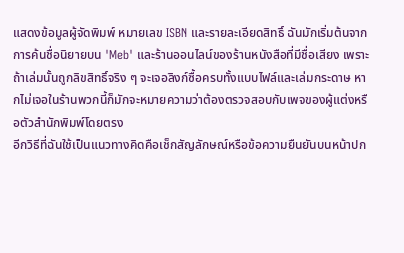แสดงข้อมูลผู้จัดพิมพ์ หมายเลข ISBN และรายละเอียดสิทธิ์ ฉันมักเริ่มต้นจากการค้นชื่อนิยายบน 'Meb' และร้านออนไลน์ของร้านหนังสือที่มีชื่อเสียง เพราะถ้าเล่มนั้นถูกลิขสิทธิ์จริง ๆ จะเจอลิงก์ซื้อครบทั้งแบบไฟล์และเล่มกระดาษ หากไม่เจอในร้านพวกนี้ก็มักจะหมายความว่าต้องตรวจสอบกับเพจของผู้แต่งหรือตัวสำนักพิมพ์โดยตรง
อีกวิธีที่ฉันใช้เป็นแนวทางคิดคือเช็กสัญลักษณ์หรือข้อความยืนยันบนหน้าปก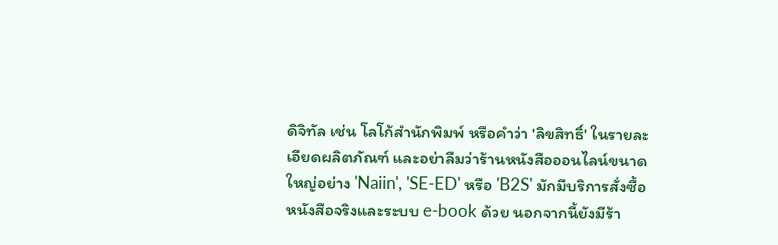ดิจิทัล เช่น โลโก้สำนักพิมพ์ หรือคำว่า 'ลิขสิทธิ์' ในรายละเอียดผลิตภัณฑ์ และอย่าลืมว่าร้านหนังสือออนไลน์ขนาดใหญ่อย่าง 'Naiin', 'SE-ED' หรือ 'B2S' มักมีบริการสั่งซื้อหนังสือจริงและระบบ e-book ด้วย นอกจากนี้ยังมีร้า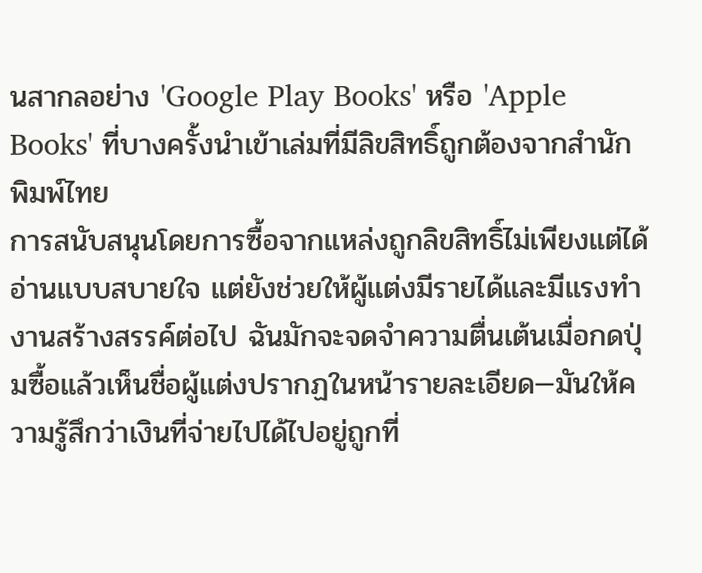นสากลอย่าง 'Google Play Books' หรือ 'Apple Books' ที่บางครั้งนำเข้าเล่มที่มีลิขสิทธิ์ถูกต้องจากสำนักพิมพ์ไทย
การสนับสนุนโดยการซื้อจากแหล่งถูกลิขสิทธิ์ไม่เพียงแต่ได้อ่านแบบสบายใจ แต่ยังช่วยให้ผู้แต่งมีรายได้และมีแรงทำงานสร้างสรรค์ต่อไป ฉันมักจะจดจำความตื่นเต้นเมื่อกดปุ่มซื้อแล้วเห็นชื่อผู้แต่งปรากฏในหน้ารายละเอียด—มันให้ความรู้สึกว่าเงินที่จ่ายไปได้ไปอยู่ถูกที่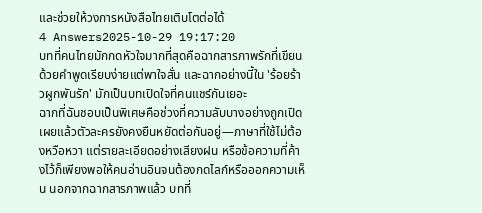และช่วยให้วงการหนังสือไทยเติบโตต่อได้
4 Answers2025-10-29 19:17:20
บทที่คนไทยมักกดหัวใจมากที่สุดคือฉากสารภาพรักที่เขียนด้วยคำพูดเรียบง่ายแต่พาใจสั่น และฉากอย่างนี้ใน 'ร้อยร้าวผูกพันรัก' มักเป็นบทเปิดใจที่คนแชร์กันเยอะ
ฉากที่ฉันชอบเป็นพิเศษคือช่วงที่ความลับบางอย่างถูกเปิดเผยแล้วตัวละครยังคงยืนหยัดต่อกันอยู่—ภาษาที่ใช้ไม่ต้องหวือหวา แต่รายละเอียดอย่างเสียงฝน หรือข้อความที่ค้างไว้ก็เพียงพอให้คนอ่านอินจนต้องกดไลก์หรือออกความเห็น นอกจากฉากสารภาพแล้ว บทที่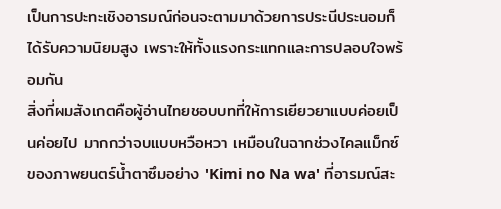เป็นการปะทะเชิงอารมณ์ก่อนจะตามมาด้วยการประนีประนอมก็ได้รับความนิยมสูง เพราะให้ทั้งแรงกระแทกและการปลอบใจพร้อมกัน
สิ่งที่ผมสังเกตคือผู้อ่านไทยชอบบทที่ให้การเยียวยาแบบค่อยเป็นค่อยไป มากกว่าจบแบบหวือหวา เหมือนในฉากช่วงไคลแม็กซ์ของภาพยนตร์น้ำตาซึมอย่าง 'Kimi no Na wa' ที่อารมณ์สะ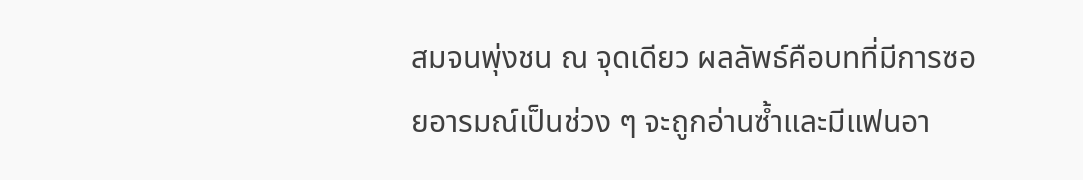สมจนพุ่งชน ณ จุดเดียว ผลลัพธ์คือบทที่มีการซอยอารมณ์เป็นช่วง ๆ จะถูกอ่านซ้ำและมีแฟนอา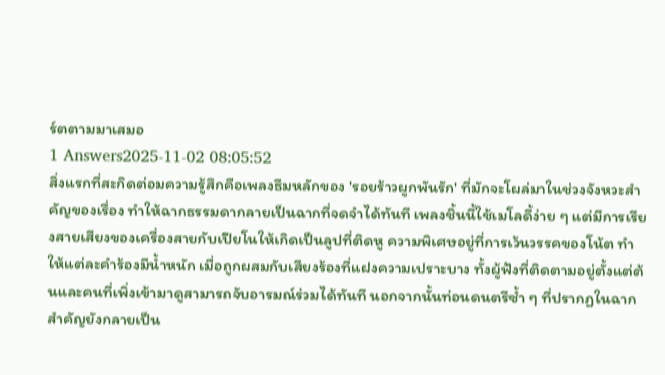ร์ตตามมาเสมอ
1 Answers2025-11-02 08:05:52
สิ่งแรกที่สะกิดต่อมความรู้สึกคือเพลงธีมหลักของ 'รอยร้าวผูกพันรัก' ที่มักจะโผล่มาในช่วงจังหวะสำคัญของเรื่อง ทำให้ฉากธรรมดากลายเป็นฉากที่จดจำได้ทันที เพลงชิ้นนี้ใช้เมโลดี้ง่าย ๆ แต่มีการเรียงสายเสียงของเครื่องสายกับเปียโนให้เกิดเป็นลูปที่ติดหู ความพิเศษอยู่ที่การเว้นวรรคของโน้ต ทำให้แต่ละคำร้องมีน้ำหนัก เมื่อถูกผสมกับเสียงร้องที่แฝงความเปราะบาง ทั้งผู้ฟังที่ติดตามอยู่ตั้งแต่ต้นและคนที่เพิ่งเข้ามาดูสามารถจับอารมณ์ร่วมได้ทันที นอกจากนั้นท่อนดนตรีซ้ำ ๆ ที่ปรากฏในฉากสำคัญยังกลายเป็น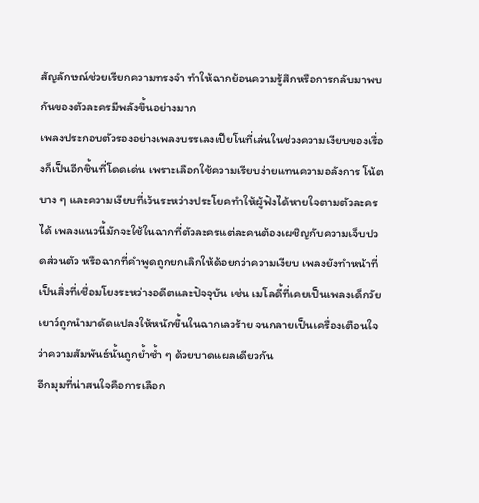สัญลักษณ์ช่วยเรียกความทรงจำ ทำให้ฉากย้อนความรู้สึกหรือการกลับมาพบกันของตัวละครมีพลังขึ้นอย่างมาก
เพลงประกอบตัวรองอย่างเพลงบรรเลงเปียโนที่เล่นในช่วงความเงียบของเรื่องก็เป็นอีกชิ้นที่โดดเด่น เพราะเลือกใช้ความเรียบง่ายแทนความอลังการ โน้ตบาง ๆ และความเงียบที่เว้นระหว่างประโยคทำให้ผู้ฟังได้หายใจตามตัวละครได้ เพลงแนวนี้มักจะใช้ในฉากที่ตัวละครแต่ละคนต้องเผชิญกับความเจ็บปวดส่วนตัว หรือฉากที่คำพูดถูกยกเลิกให้ด้อยกว่าความเงียบ เพลงยังทำหน้าที่เป็นสิ่งที่เชื่อมโยงระหว่างอดีตและปัจจุบัน เช่น เมโลดี้ที่เคยเป็นเพลงเด็กวัยเยาว์ถูกนำมาดัดแปลงให้หนักขึ้นในฉากเลวร้าย จนกลายเป็นเครื่องเตือนใจว่าความสัมพันธ์นั้นถูกย้ำซ้ำ ๆ ด้วยบาดแผลเดียวกัน
อีกมุมที่น่าสนใจคือการเลือก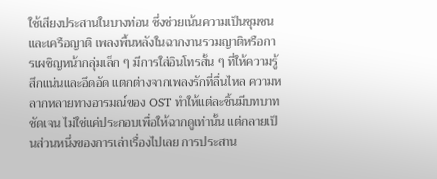ใช้เสียงประสานในบางท่อน ซึ่งช่วยเน้นความเป็นชุมชนและเครือญาติ เพลงพื้นหลังในฉากงานรวมญาติหรือการเผชิญหน้ากลุ่มเล็ก ๆ มีการใส่อินโทรสั้น ๆ ที่ให้ความรู้สึกแน่นและอึดอัด แตกต่างจากเพลงรักที่ลื่นไหล ความหลากหลายทางอารมณ์ของ OST ทำให้แต่ละชิ้นมีบทบาทชัดเจน ไม่ใช่แค่ประกอบเพื่อให้ฉากดูเท่านั้น แต่กลายเป็นส่วนหนึ่งของการเล่าเรื่องไปเลย การประสาน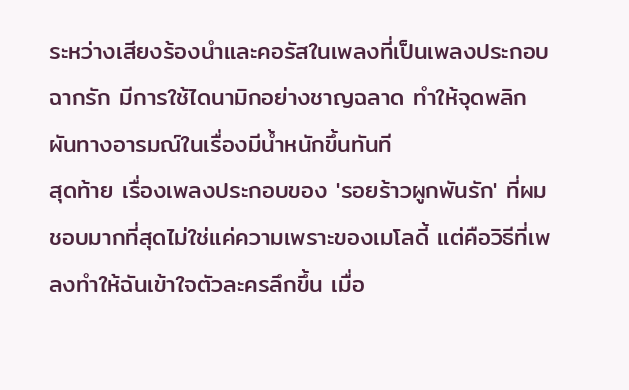ระหว่างเสียงร้องนำและคอรัสในเพลงที่เป็นเพลงประกอบฉากรัก มีการใช้ไดนามิกอย่างชาญฉลาด ทำให้จุดพลิกผันทางอารมณ์ในเรื่องมีน้ำหนักขึ้นทันที
สุดท้าย เรื่องเพลงประกอบของ 'รอยร้าวผูกพันรัก' ที่ผมชอบมากที่สุดไม่ใช่แค่ความเพราะของเมโลดี้ แต่คือวิธีที่เพลงทำให้ฉันเข้าใจตัวละครลึกขึ้น เมื่อ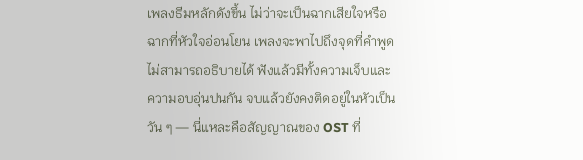เพลงธีมหลักดังขึ้น ไม่ว่าจะเป็นฉากเสียใจหรือฉากที่หัวใจอ่อนโยน เพลงจะพาไปถึงจุดที่คำพูดไม่สามารถอธิบายได้ ฟังแล้วมีทั้งความเจ็บและความอบอุ่นปนกัน จบแล้วยังคงติดอยู่ในหัวเป็นวัน ๆ — นี่แหละคือสัญญาณของ OST ที่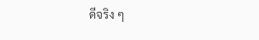ดีจริง ๆ